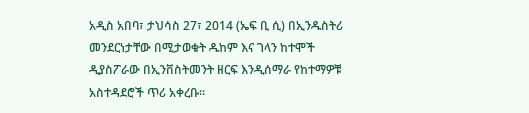አዲስ አበባ፣ ታህሳስ 27፣ 2014 (ኤፍ ቢ ሲ) በኢንዱስትሪ መንደርነታቸው በሚታወቁት ዱከም እና ገላን ከተሞች ዲያስፖራው በኢንቨስትመንት ዘርፍ እንዲሰማራ የከተማዎቹ አስተዳደሮች ጥሪ አቀረቡ።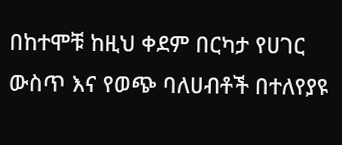በከተሞቹ ከዚህ ቀደም በርካታ የሀገር ውስጥ እና የወጭ ባለሀብቶች በተለየያዩ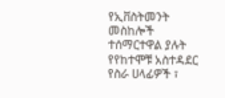የኢቨስትመንት መስከሎች ተሰማርተዋል ያሉት የየከተሞቹ አስተዳደር የስራ ሀላፊዎች ፣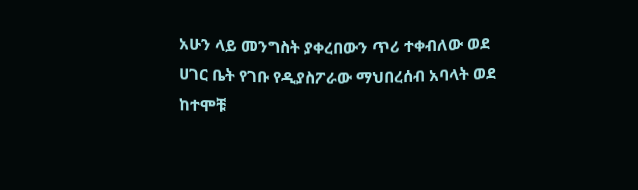አሁን ላይ መንግስት ያቀረበውን ጥሪ ተቀብለው ወደ ሀገር ቤት የገቡ የዲያስፖራው ማህበረሰብ አባላት ወደ ከተሞቹ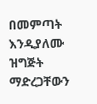በመምጣት እንዲያለሙ ዝግጅት ማድረጋቸውን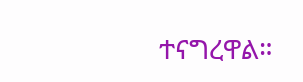ተናግረዋል።